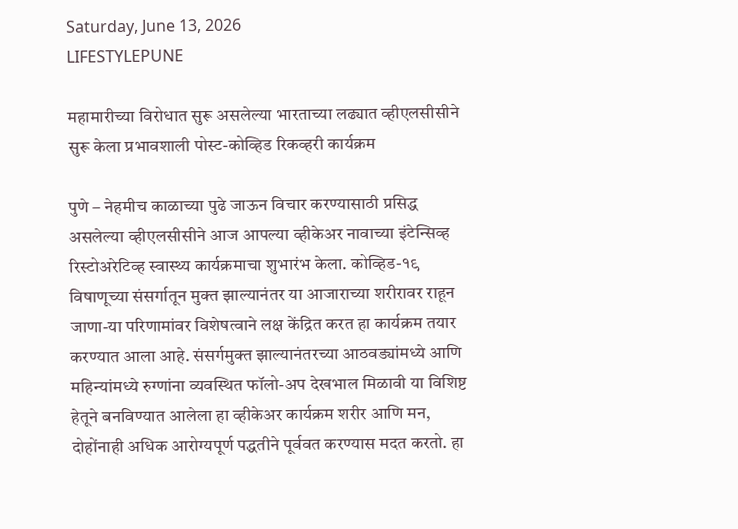Saturday, June 13, 2026
LIFESTYLEPUNE

महामारीच्या विरोधात सुरू असलेल्या भारताच्या लढ्यात व्हीएलसीसीने सुरू केला प्रभावशाली पोस्ट-कोव्हिड रिकव्हरी कार्यक्रम

पुणे – नेहमीच काळाच्या पुढे जाऊन विचार करण्यासाठी प्रसिद्ध असलेल्या व्‍हीएलसीसीने आज आपल्या व्‍हीकेअर नावाच्या इंटेन्सिव्ह रिस्टोअरेटिव्ह स्वास्थ्य कार्यक्रमाचा शुभारंभ केला. कोव्हिड-१९ विषाणूच्या संसर्गातून मुक्त झाल्यानंतर या आजाराच्या शरीरावर राहून जाणा-या परिणामांवर विशेषत्वाने लक्ष केंद्रित करत हा कार्यक्रम तयार करण्यात आला आहे. संसर्गमुक्त झाल्यानंतरच्या आठवड्यांमध्ये आणि महिन्यांमध्ये रुग्णांना व्यवस्थित फॉलो-अप देखभाल मिळावी या विशिष्ट हेतूने बनविण्यात आलेला हा व्‍हीकेअर कार्यक्रम शरीर आणि मन, दोहोंनाही अधिक आरोग्यपूर्ण पद्धतीने पूर्ववत करण्यास मदत करतो. हा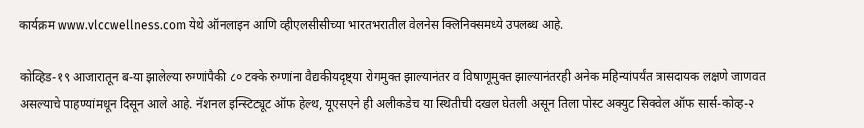कार्यक्रम www.vlccwellness.com येथे ऑनलाइन आणि व्‍हीएलसीसीच्या भारतभरातील वेलनेस क्लिनिक्समध्ये उपलब्ध आहे.

कोव्हिड-१९ आजारातून ब-या झालेल्या रुग्णांपैकी ८० टक्‍के रुग्णांना वैद्यकीयदृष्ट्या रोगमुक्त झाल्यानंतर व विषाणूमुक्त झाल्यानंतरही अनेक महिन्यांपर्यंत त्रासदायक लक्षणे जाणवत असल्याचे पाहण्यांमधून दिसून आले आहे. नॅशनल इन्स्टिट्यूट ऑफ हेल्थ, यूएसएने ही अलीकडेच या स्थितीची दखल घेतली असून तिला पोस्ट अक्युट सिक्वेल ऑफ सार्स-कोव्‍ह-२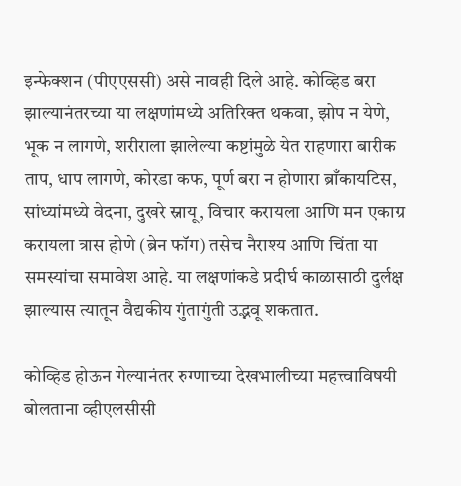इन्फेक्शन (पीएएससी) असे नावही दिले आहे. कोव्हिड बरा झाल्यानंतरच्या या लक्षणांमध्ये अतिरिक्त थकवा, झोप न येणे, भूक न लागणे, शरीराला झालेल्या कष्टांमुळे येत राहणारा बारीक ताप, धाप लागणे, कोरडा कफ, पूर्ण बरा न होणारा ब्राँकायटिस, सांध्यांमध्ये वेदना, दुखरे स्नायू, विचार करायला आणि मन एकाग्र करायला त्रास होणे (ब्रेन फॉग) तसेच नैराश्य आणि चिंता या समस्यांचा समावेश आहे. या लक्षणांकडे प्रदीर्घ काळासाठी दुर्लक्ष झाल्यास त्यातून वैद्यकीय गुंतागुंती उद्भवू शकतात.

कोव्हिड होऊन गेल्यानंतर रुग्णाच्या देखभालीच्या महत्त्वाविषयी बोलताना व्‍हीएलसीसी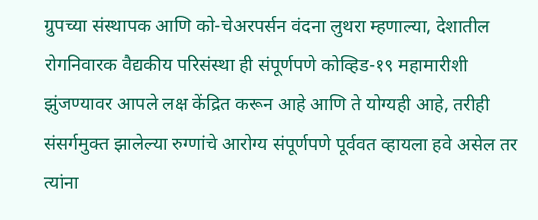ग्रुपच्या संस्थापक आणि को-चेअरपर्सन वंदना लुथरा म्हणाल्या, देशातील रोगनिवारक वैद्यकीय परिसंस्था ही संपूर्णपणे कोव्हिड-१९ महामारीशी झुंजण्यावर आपले लक्ष केंद्रित करून आहे आणि ते योग्यही आहे, तरीही संसर्गमुक्त झालेल्या रुग्णांचे आरोग्य संपूर्णपणे पूर्ववत व्हायला हवे असेल तर त्यांना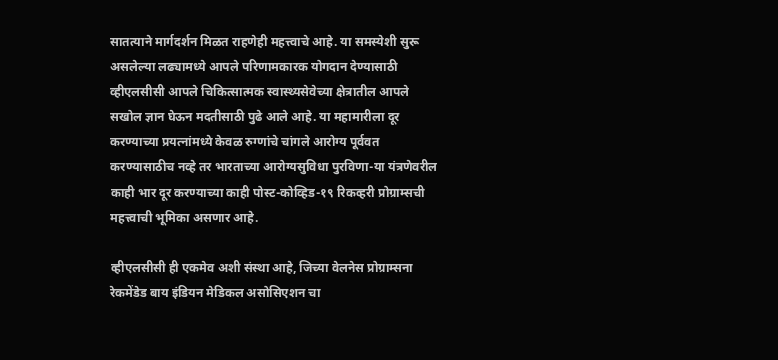सातत्याने मार्गदर्शन मिळत राहणेही महत्त्वाचे आहे. या समस्येशी सुरू असलेल्या लढ्यामध्ये आपले परिणामकारक योगदान देण्यासाठी व्‍हीएलसीसी आपले चिकित्सात्मक स्वास्थ्यसेवेच्या क्षेत्रातील आपले सखोल ज्ञान घेऊन मदतीसाठी पुढे आले आहे. या महामारीला दूर करण्याच्या प्रयत्नांमध्ये केवळ रुग्णांचे चांगले आरोग्य पूर्ववत करण्यासाठीच नव्हे तर भारताच्या आरोग्यसुविधा पुरविणा-या यंत्रणेवरील काही भार दूर करण्याच्या काही पोस्ट-कोव्हिड-१९ रिकव्हरी प्रोग्राम्सची महत्त्वाची भूमिका असणार आहे.

व्‍हीएलसीसी ही एकमेव अशी संस्था आहे, जिच्या वेलनेस प्रोग्राम्सना रेकमेंडेड बाय इंडियन मेडिकल असोसिएशन चा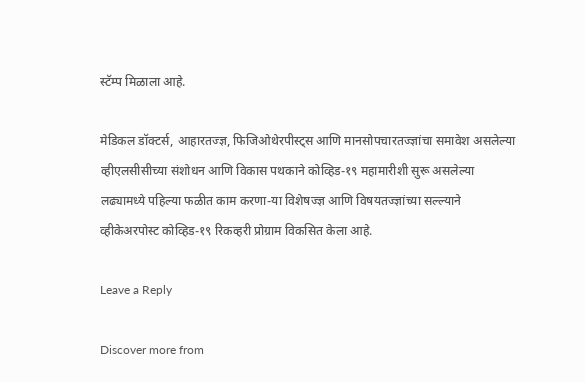स्टॅम्प मिळाला आहे.

मेडिकल डॉक्टर्स, आहारतज्ज्ञ, फिजिओथेरपीस्ट्स आणि मानसोपचारतज्ज्ञांचा समावेश असलेल्या व्‍हीएलसीसीच्या संशोधन आणि विकास पथकाने कोव्हिड-१९ महामारीशी सुरू असलेल्या लढ्यामध्ये पहिल्या फळीत काम करणा-या विशेषज्ज्ञ आणि विषयतज्ज्ञांच्या सल्ल्याने व्‍हीकेअरपोस्ट कोव्हिड-१९ रिकव्हरी प्रोग्राम विकसित केला आहे.

Leave a Reply

Discover more from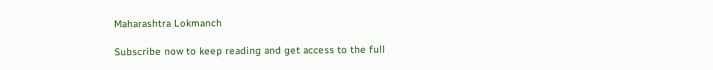Maharashtra Lokmanch

Subscribe now to keep reading and get access to the full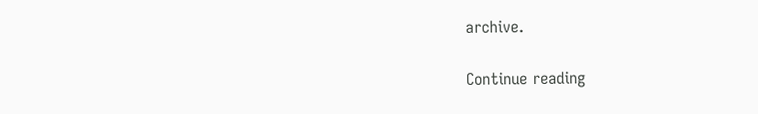archive.

Continue reading